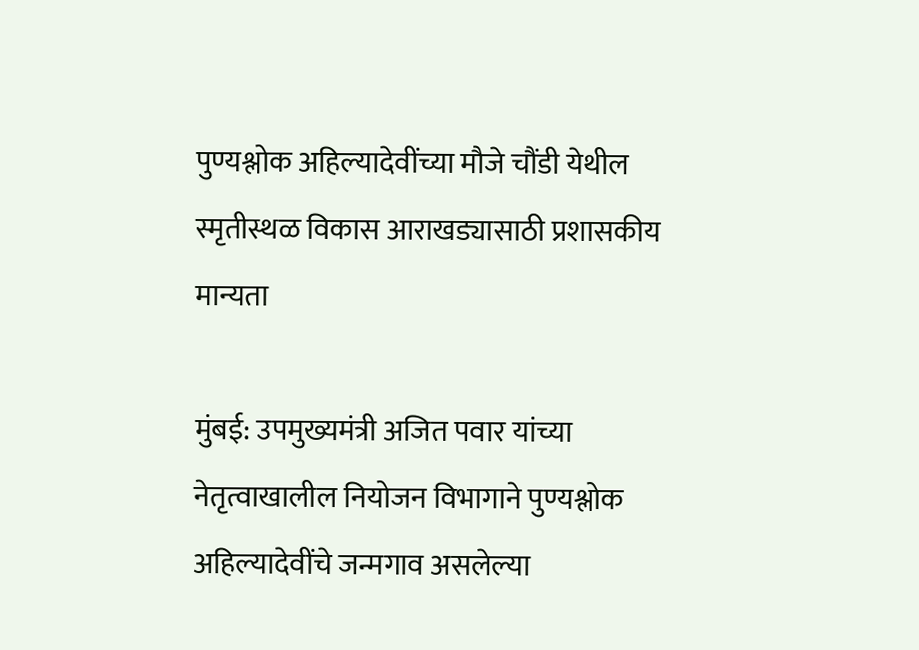पुण्यश्लोक अहिल्यादेवींच्या मौजे चौंडी येथील स्मृतीस्थळ विकास आराखड्यासाठी प्रशासकीय मान्यता

मुंबई: उपमुख्यमंत्री अजित पवार यांच्या नेतृत्वाखालील नियोजन विभागाने पुण्यश्लोक अहिल्यादेवींचे जन्मगाव असलेल्या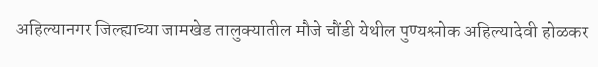अहिल्यानगर जिल्ह्याच्या जामखेड तालुक्यातील मौजे चौंडी येथील पुण्यश्लोक अहिल्यादेवी होळकर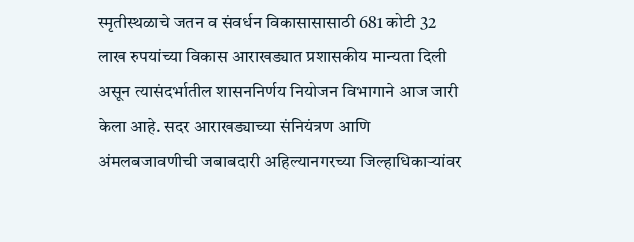स्मृतीस्थळाचे जतन व संवर्धन विकासासासाठी 681 कोटी 32 लाख रुपयांच्या विकास आराखड्यात प्रशासकीय मान्यता दिली असून त्यासंदर्भातील शासननिर्णय नियोजन विभागाने आज जारी केला आहे. सदर आराखड्याच्या संनियंत्रण आणि अंमलबजावणीची जबाबदारी अहिल्यानगरच्या जिल्हाधिकाऱ्यांवर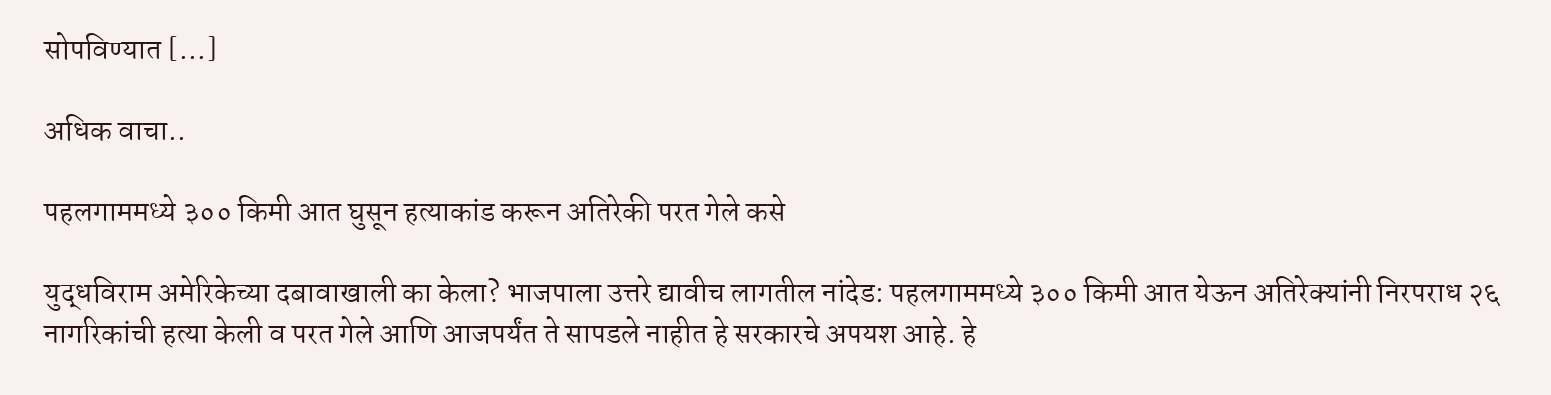सोपविण्यात […]

अधिक वाचा..

पहलगाममध्ये ३०० किमी आत घुसून हत्याकांड करून अतिरेकी परत गेले कसे

युद्धविराम अमेरिकेच्या दबावाखाली का केला? भाजपाला उत्तरे द्यावीच लागतील नांदेड: पहलगाममध्ये ३०० किमी आत येऊन अतिरेक्यांनी निरपराध २६ नागरिकांची हत्या केली व परत गेले आणि आजपर्यंत ते सापडले नाहीत हे सरकारचे अपयश आहे. हे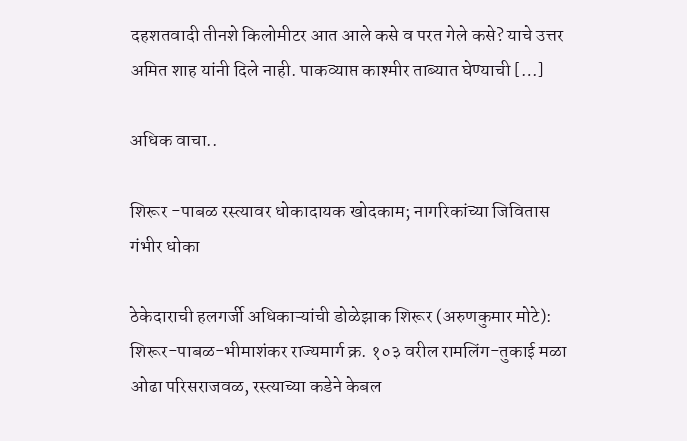दहशतवादी तीनशे किलोमीटर आत आले कसे व परत गेले कसे? याचे उत्तर अमित शाह यांनी दिले नाही. पाकव्याप्त काश्मीर ताब्यात घेण्याची […]

अधिक वाचा..

शिरूर -पाबळ रस्त्यावर धोकादायक खोदकाम; नागरिकांच्या जिवितास गंभीर धोका

ठेकेदाराची हलगर्जी अधिकाऱ्यांची डोळेझाक शिरूर (अरुणकुमार मोटे): शिरूर-पाबळ-भीमाशंकर राज्यमार्ग क्र. १०३ वरील रामलिंग-तुकाई मळा ओढा परिसराजवळ, रस्त्याच्या कडेने केबल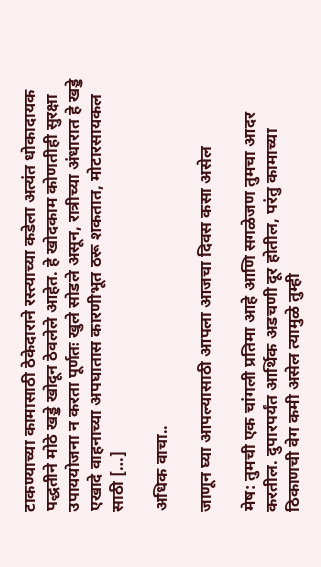टाकण्याच्या कामासाठी ठेकेदाराने रस्त्याच्या कडेला अत्यंत धोकादायक पद्धतीने मोठे खड्डे खोदून ठेवलेले आहेत. हे खोदकाम कोणतीही सुरक्षा उपाययोजना न करता पूर्णतः खुले सोडले असून, रात्रीच्या अंधारात हे खड्डे एखादे वाहनाच्या अपघातास कारणीभूत ठरू शकतात, मोटारसायकल साठी […]

अधिक वाचा..

जाणून घ्या आपल्यासाठी आपला आजचा दिवस कसा असेल

मेष: तुमची एक चांगली प्रतिमा आहे आणि सगळेजण तुमचा आदर करतील. दुपारपर्यंत आर्थिक अडचणी दूर होतील, परंतु कामाच्या ठिकाणची वेग कमी असेल त्यामुळे तुम्ही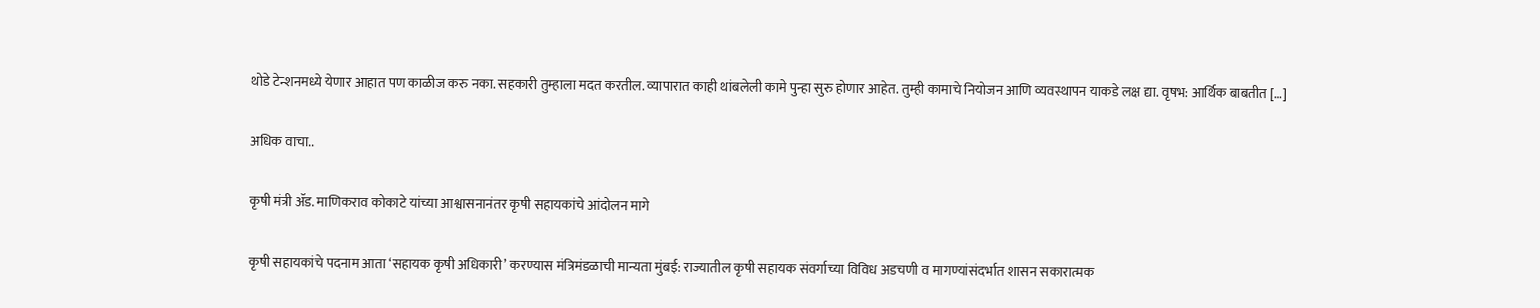थोडे टेन्शनमध्ये येणार आहात पण काळीज करु नका. सहकारी तुम्हाला मदत करतील. व्यापारात काही थांबलेली कामे पुन्हा सुरु होणार आहेत. तुम्ही कामाचे नियोजन आणि व्यवस्थापन याकडे लक्ष द्या. वृषभ: आर्थिक बाबतीत […]

अधिक वाचा..

कृषी मंत्री ॲड. माणिकराव कोकाटे यांच्या आश्वासनानंतर कृषी सहायकांचे आंदोलन मागे

कृषी सहायकांचे पदनाम आता ‘सहायक कृषी अधिकारी’ करण्यास मंत्रिमंडळाची मान्यता मुंबई: राज्यातील कृषी सहायक संवर्गाच्या विविध अडचणी व मागण्यांसंदर्भात शासन सकारात्मक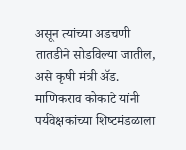असून त्यांच्या अडचणी तातडीने सोडविल्या जातील, असे कृषी मंत्री ॲड. माणिकराव कोकाटे यांनी पर्यवेक्षकांच्या शिष्‍टमंडळाला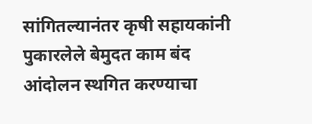सांगितल्यानंतर कृषी सहायकांनी पुकारलेले बेमुदत काम बंद आंदोलन स्थगित करण्याचा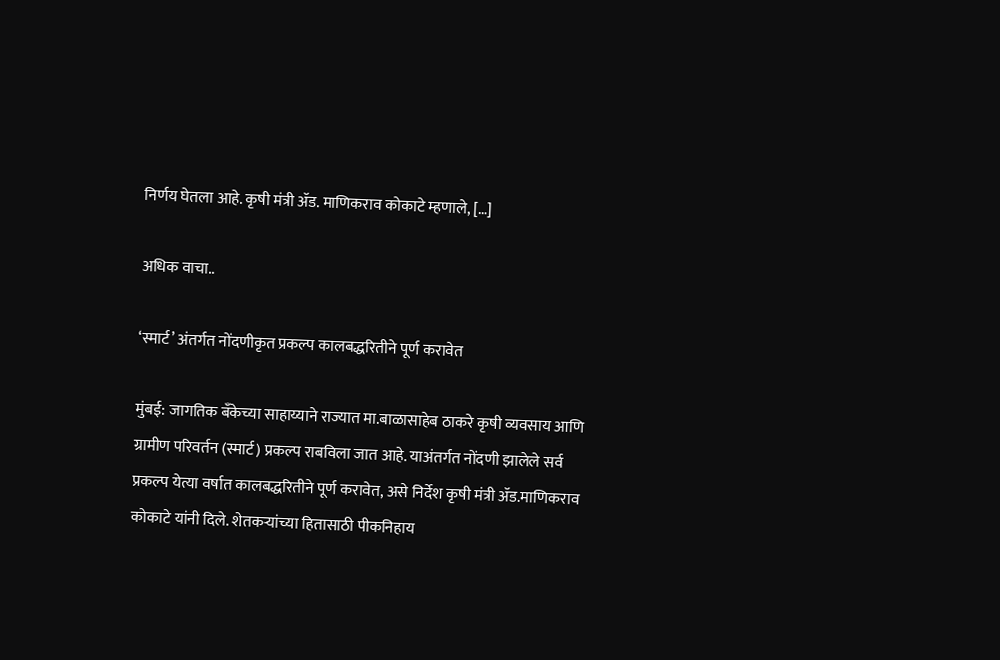निर्णय घेतला आहे. कृषी मंत्री ॲड. माणिकराव कोकाटे म्हणाले, […]

अधिक वाचा..

‘स्मार्ट’ अंतर्गत नोंदणीकृत प्रकल्प कालबद्धरितीने पूर्ण करावेत

मुंबई: जागतिक बँकेच्या साहाय्याने राज्यात मा.बाळासाहेब ठाकरे कृषी व्यवसाय आणि ग्रामीण परिवर्तन (स्मार्ट) प्रकल्प राबविला जात आहे. याअंतर्गत नोंदणी झालेले सर्व प्रकल्प येत्या वर्षात कालबद्धरितीने पूर्ण करावेत, असे निर्देश कृषी मंत्री ॲड.माणिकराव कोकाटे यांनी दिले. शेतकऱ्यांच्या हितासाठी पीकनिहाय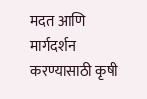मदत आणि मार्गदर्शन करण्यासाठी कृषी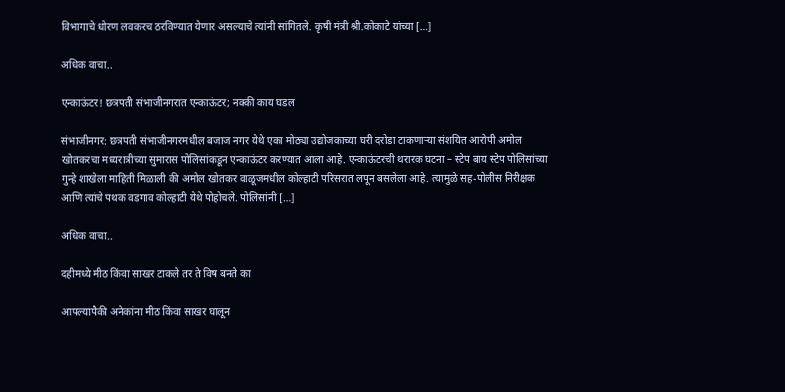विभागाचे धोरण लवकरच ठरविण्यात येणार असल्याचे त्यांनी सांगितले. कृषी मंत्री श्री.कोकाटे यांच्या […]

अधिक वाचा..

एन्काऊंटर! छत्रपती संभाजीनगरात एन्काऊंटर; नक्की काय घडल

संभाजीनगर: छत्रपती संभाजीनगरमधील बजाज नगर येथे एका मोठ्या उद्योजकाच्या घरी दरोडा टाकणाऱ्या संशयित आरोपी अमोल खोतकरचा मध्यरात्रीच्या सुमारास पोलिसांकडून एन्काऊंटर करण्यात आला आहे. एन्काऊंटरची थरारक घटना – स्टेप बाय स्टेप पोलिसांच्या गुन्हे शाखेला माहिती मिळाली की अमोल खोतकर वाळूजमधील कोल्हाटी परिसरात लपून बसलेला आहे. त्यामुळे सह-पोलीस निरीक्षक आणि त्यांचे पथक वडगाव कोल्हाटी येथे पोहोचले. पोलिसांनी […]

अधिक वाचा..

दहीमध्ये मीठ किंवा साखर टाकले तर ते विष बनते का

आपल्यापैकी अनेकांना मीठ किंवा साखर घालून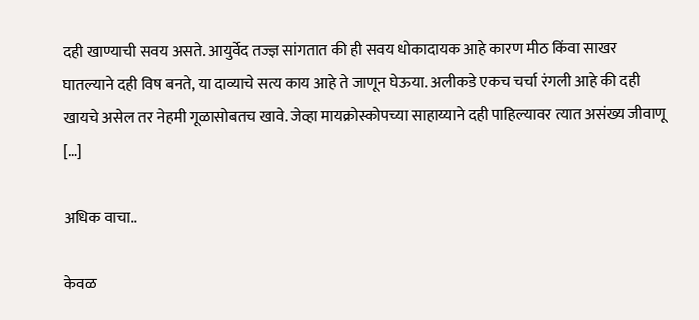दही खाण्याची सवय असते. आयुर्वेद तज्ज्ञ सांगतात की ही सवय धोकादायक आहे कारण मीठ किंवा साखर घातल्याने दही विष बनते, या दाव्याचे सत्य काय आहे ते जाणून घेऊया. अलीकडे एकच चर्चा रंगली आहे की दही खायचे असेल तर नेहमी गूळासोबतच खावे. जेव्हा मायक्रोस्कोपच्या साहाय्याने दही पाहिल्यावर त्यात असंख्य जीवाणू […]

अधिक वाचा..

केवळ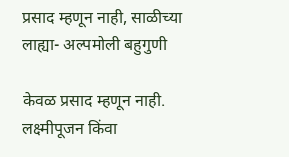प्रसाद म्हणून नाही, साळीच्या लाह्या- अल्पमोली बहुगुणी

केवळ प्रसाद म्हणून नाही. लक्ष्मीपूजन किंवा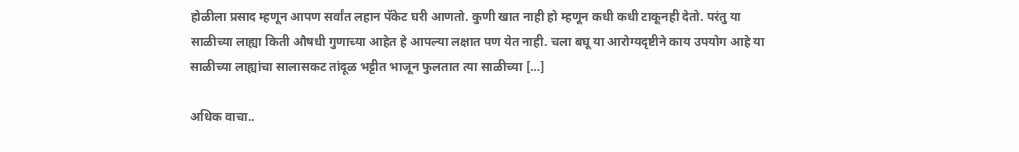होळीला प्रसाद म्हणून आपण सर्वांत लहान पॅकेट घरी आणतो. कुणी खात नाही हो म्हणून कधी कधी टाकूनही देतो. परंतु या साळीच्या लाह्या किती औषधी गुणाच्या आहेत हे आपल्या लक्षात पण येत नाही. चला बघू या आरोग्यदृष्टीने काय उपयोग आहे या साळीच्या लाह्यांचा सालासकट तांदूळ भट्टीत भाजून फुलतात त्या साळीच्या […]

अधिक वाचा..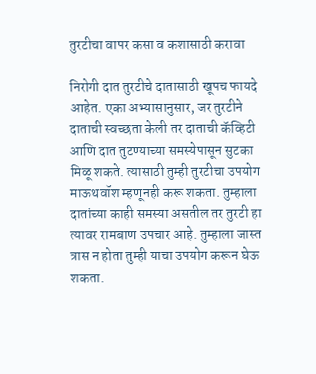तुरटीचा वापर कसा व कशासाठी करावा

निरोगी दात तुरटीचे दातासाठी खूपच फायदे आहेत. एका अभ्यासानुसार, जर तुरटीने दाताची स्वच्छता केली तर दाताची कॅव्हिटी आणि दात तुटण्याच्या समस्येपासून सुटका मिळू शकते. त्यासाठी तुम्ही तुरटीचा उपयोग माऊथवॉश म्हणूनही करू शकता. तुम्हाला दातांच्या काही समस्या असतील तर तुरटी हा त्यावर रामबाण उपचार आहे. तुम्हाला जास्त त्रास न होता तुम्ही याचा उपयोग करून घेऊ शकता.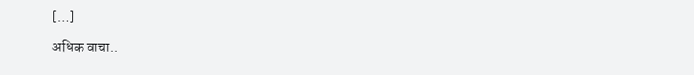[…]

अधिक वाचा..